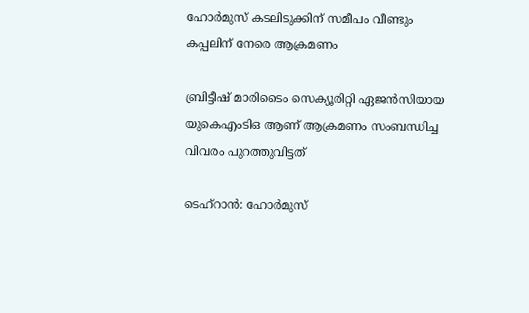ഹോര്‍മുസ് കടലിടുക്കിന് സമീപം വീണ്ടും കപ്പലിന് നേരെ ആക്രമണം

ബ്രിട്ടീഷ് മാരിടൈം സെക്യൂരിറ്റി ഏജന്‍സിയായ യുകെഎംടിഒ ആണ് ആക്രമണം സംബന്ധിച്ച വിവരം പുറത്തുവിട്ടത്

ടെഹ്‌റാന്‍: ഹോര്‍മുസ്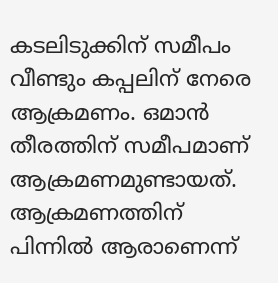കടലിടുക്കിന് സമീപം വീണ്ടും കപ്പലിന് നേരെ ആക്രമണം. ഒമാന്‍ തീരത്തിന് സമീപമാണ് ആക്രമണമുണ്ടായത്. ആക്രമണത്തിന് പിന്നില്‍ ആരാണെന്ന്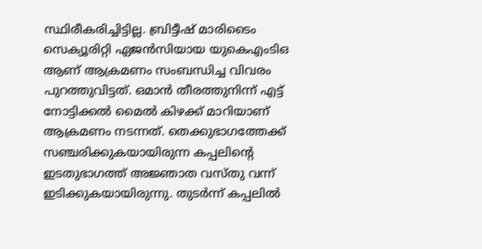സ്ഥിരീകരിച്ചിട്ടില്ല. ബ്രിട്ടീഷ് മാരിടൈം സെക്യൂരിറ്റി ഏജന്‍സിയായ യുകെഎംടിഒ ആണ് ആക്രമണം സംബന്ധിച്ച വിവരം പുറത്തുവിട്ടത്. ഒമാൻ തീരത്തുനിന്ന് എട്ട് നോട്ടിക്കല്‍ മൈല്‍ കിഴക്ക് മാറിയാണ് ആക്രമണം നടന്നത്. തെക്കുഭാഗത്തേക്ക് സഞ്ചരിക്കുകയായിരുന്ന കപ്പലിന്റെ ഇടതുഭാഗത്ത് അജ്ഞാത വസ്തു വന്ന് ഇടിക്കുകയായിരുന്നു. തുടര്‍ന്ന് കപ്പലില്‍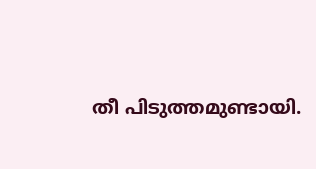തീ പിടുത്തമുണ്ടായി.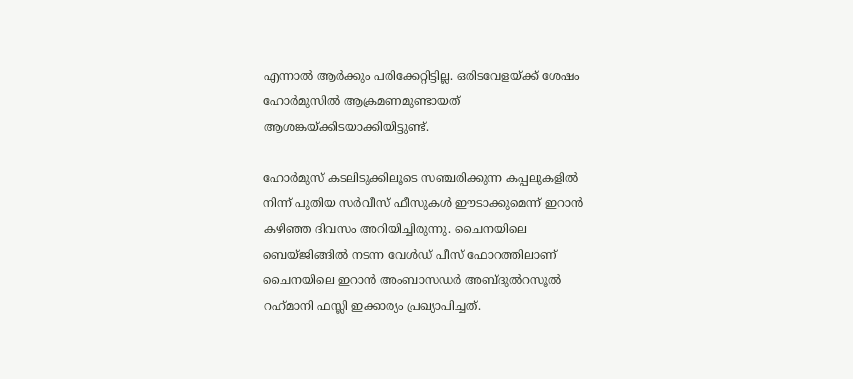എന്നാല്‍ ആര്‍ക്കും പരിക്കേറ്റിട്ടില്ല. ഒരിടവേളയ്ക്ക് ശേഷം ഹോര്‍മുസില്‍ ആക്രമണമുണ്ടായത് ആശങ്കയ്ക്കിടയാക്കിയിട്ടുണ്ട്.

ഹോര്‍മുസ് കടലിടുക്കിലൂടെ സഞ്ചരിക്കുന്ന കപ്പലുകളില്‍ നിന്ന് പുതിയ സര്‍വീസ് ഫീസുകള്‍ ഈടാക്കുമെന്ന് ഇറാന്‍ കഴിഞ്ഞ ദിവസം അറിയിച്ചിരുന്നു. ചൈനയിലെ ബെയ്ജിങ്ങില്‍ നടന്ന വേള്‍ഡ് പീസ് ഫോറത്തിലാണ് ചൈനയിലെ ഇറാന്‍ അംബാസഡര്‍ അബ്ദുല്‍റസൂല്‍ റഹ്‌മാനി ഫസ്ലി ഇക്കാര്യം പ്രഖ്യാപിച്ചത്.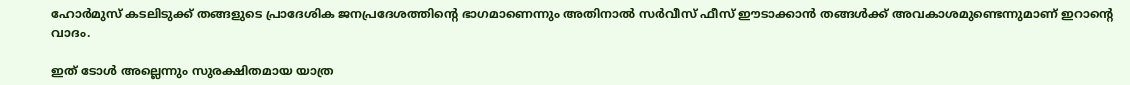ഹോര്‍മുസ് കടലിടുക്ക് തങ്ങളുടെ പ്രാദേശിക ജനപ്രദേശത്തിന്റെ ഭാഗമാണെന്നും അതിനാല്‍ സര്‍വീസ് ഫീസ് ഈടാക്കാന്‍ തങ്ങള്‍ക്ക് അവകാശമുണ്ടെന്നുമാണ് ഇറാന്റെ വാദം.

ഇത് ടോള്‍ അല്ലെന്നും സുരക്ഷിതമായ യാത്ര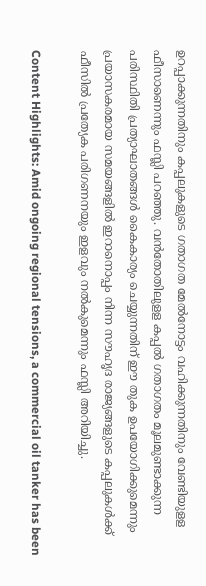ഉറപ്പാക്കുന്നതിനും കപ്പലുകളുടെ ഗതാഗത മേല്‍നോട്ടം വഹിക്കുന്നതിനും വേണ്ടിയുളള ഫീസാണെന്നും ഫസ്ലി പറഞ്ഞു. വന്‍തോതിലുളള കപ്പല്‍ ഗതാഗതം മൂലമുണ്ടാക്കുന്ന പരിസ്ഥിതി പ്രത്യാഘാതങ്ങള്‍ കൈകാര്യം ചെയ്യുന്നതിന് ഈ തുക ഉപയോഗിക്കുമെന്നും പ്രയാസകരമായ സമയങ്ങളില്‍ ഇറാനൊപ്പം നിന്ന സൗഹൃദ രാജ്യങ്ങളുടെ കപ്പലുകള്‍ക്ക് ഫീസില്‍ പ്രത്യേക പരിഗണനയും ഇളവും നല്‍കുമെന്നും ഫസ്ലി അറിയിച്ചു.

Content Highlights: Amid ongoing regional tensions, a commercial oil tanker has been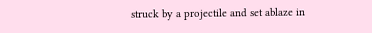struck by a projectile and set ablaze in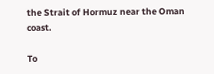the Strait of Hormuz near the Oman coast.

To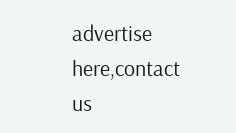advertise here,contact us